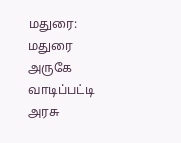மதுரை: மதுரை அருகே வாடிப்பட்டி அரசு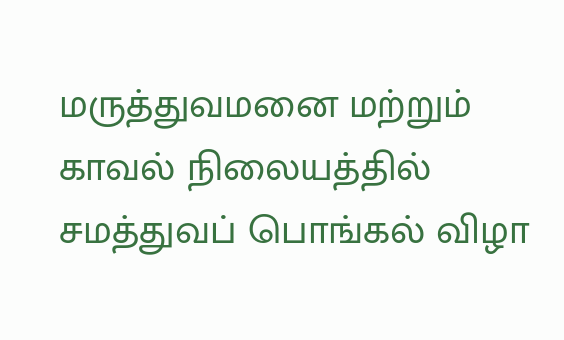மருத்துவமனை மற்றும் காவல் நிலையத்தில் சமத்துவப் பொங்கல் விழா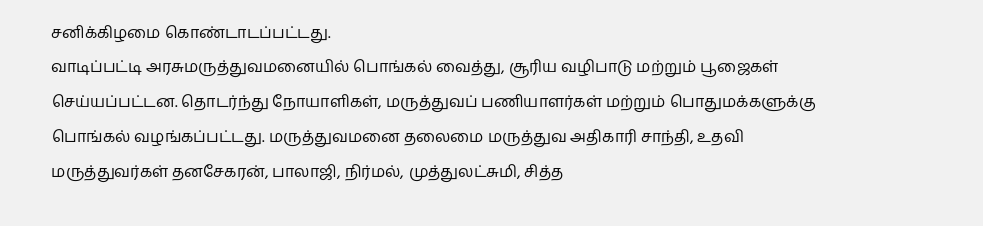சனிக்கிழமை கொண்டாடப்பட்டது.
வாடிப்பட்டி அரசுமருத்துவமனையில் பொங்கல் வைத்து, சூரிய வழிபாடு மற்றும் பூஜைகள் செய்யப்பட்டன. தொடர்ந்து நோயாளிகள், மருத்துவப் பணியாளர்கள் மற்றும் பொதுமக்களுக்கு பொங்கல் வழங்கப்பட்டது. மருத்துவமனை தலைமை மருத்துவ அதிகாரி சாந்தி, உதவி மருத்துவர்கள் தனசேகரன், பாலாஜி, நிர்மல், முத்துலட்சுமி, சித்த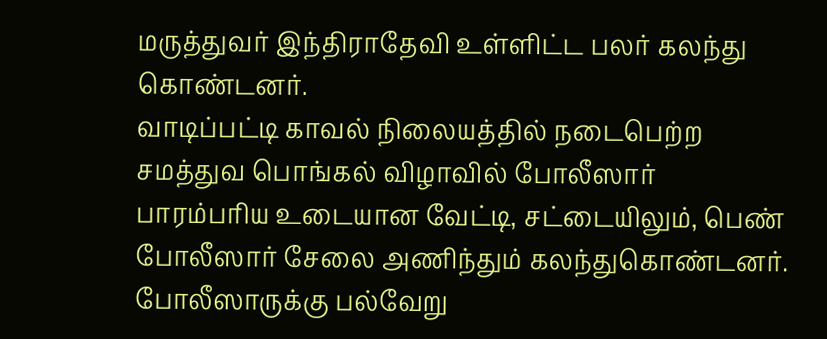மருத்துவர் இந்திராதேவி உள்ளிட்ட பலர் கலந்து கொண்டனர்.
வாடிப்பட்டி காவல் நிலையத்தில் நடைபெற்ற சமத்துவ பொங்கல் விழாவில் போலீஸார் பாரம்பரிய உடையான வேட்டி, சட்டையிலும், பெண் போலீஸார் சேலை அணிந்தும் கலந்துகொண்டனர். போலீஸாருக்கு பல்வேறு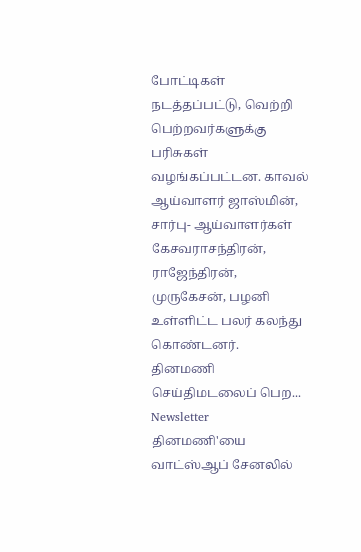போட்டிகள் நடத்தப்பட்டு, வெற்றி பெற்றவர்களுக்கு பரிசுகள் வழங்கப்பட்டன. காவல் ஆய்வாளர் ஜாஸ்மின், சார்பு- ஆய்வாளர்கள் கேசவராசந்திரன், ராஜேந்திரன், முருகேசன், பழனி உள்ளிட்ட பலர் கலந்து கொண்டனர்.
தினமணி செய்திமடலைப் பெற... Newsletter
தினமணி'யை வாட்ஸ்ஆப் சேனலில்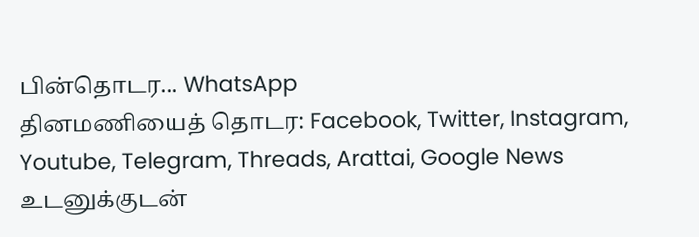பின்தொடர... WhatsApp
தினமணியைத் தொடர: Facebook, Twitter, Instagram, Youtube, Telegram, Threads, Arattai, Google News
உடனுக்குடன்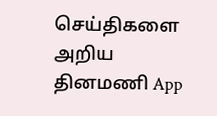செய்திகளை அறிய தினமணி App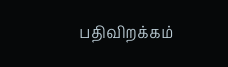பதிவிறக்கம்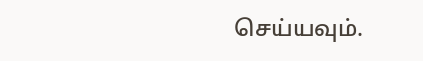செய்யவும்.